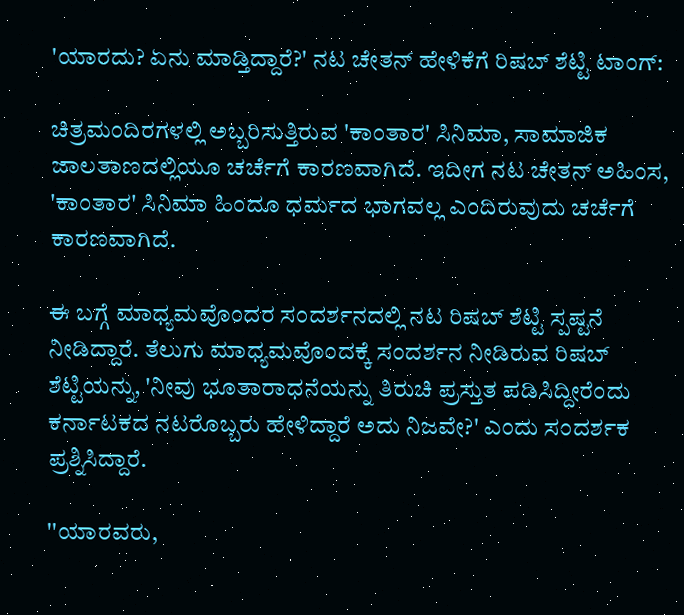'ಯಾರದು? ಏನು ಮಾಡ್ತಿದ್ದಾರೆ?' ನಟ ಚೇತನ್‌ ಹೇಳಿಕೆಗೆ ರಿಷಬ್ ಶೆಟ್ಟಿ ಟಾಂಗ್:

ಚಿತ್ರಮಂದಿರಗಳಲ್ಲಿ ಅಬ್ಬರಿಸುತ್ತಿರುವ 'ಕಾಂತಾರ' ಸಿನಿಮಾ, ಸಾಮಾಜಿಕ ಜಾಲತಾಣದಲ್ಲಿಯೂ ಚರ್ಚೆಗೆ ಕಾರಣವಾಗಿದೆ. ಇದೀಗ ನಟ ಚೇತನ್ ಅಹಿಂಸ, 'ಕಾಂತಾರ' ಸಿನಿಮಾ ಹಿಂದೂ ಧರ್ಮದ ಭಾಗವಲ್ಲ ಎಂದಿರುವುದು ಚರ್ಚೆಗೆ ಕಾರಣವಾಗಿದೆ.

ಈ ಬಗ್ಗೆ ಮಾಧ್ಯಮವೊಂದರ ಸಂದರ್ಶನದಲ್ಲಿ ನಟ ರಿಷಬ್ ಶೆಟ್ಟಿ ಸ್ಪಷ್ಟನೆ ನೀಡಿದ್ದಾರೆ. ತೆಲುಗು ಮಾಧ್ಯಮವೊಂದಕ್ಕೆ ಸಂದರ್ಶನ ನೀಡಿರುವ ರಿಷಬ್ ಶೆಟ್ಟಿಯನ್ನು, 'ನೀವು ಭೂತಾರಾಧನೆಯನ್ನು ತಿರುಚಿ ಪ್ರಸ್ತುತ ಪಡಿಸಿದ್ದೀರೆಂದು ಕರ್ನಾಟಕದ ನಟರೊಬ್ಬರು ಹೇಳಿದ್ದಾರೆ ಅದು ನಿಜವೇ?' ಎಂದು ಸಂದರ್ಶಕ ಪ್ರಶ್ನಿಸಿದ್ದಾರೆ.

''ಯಾರವರು,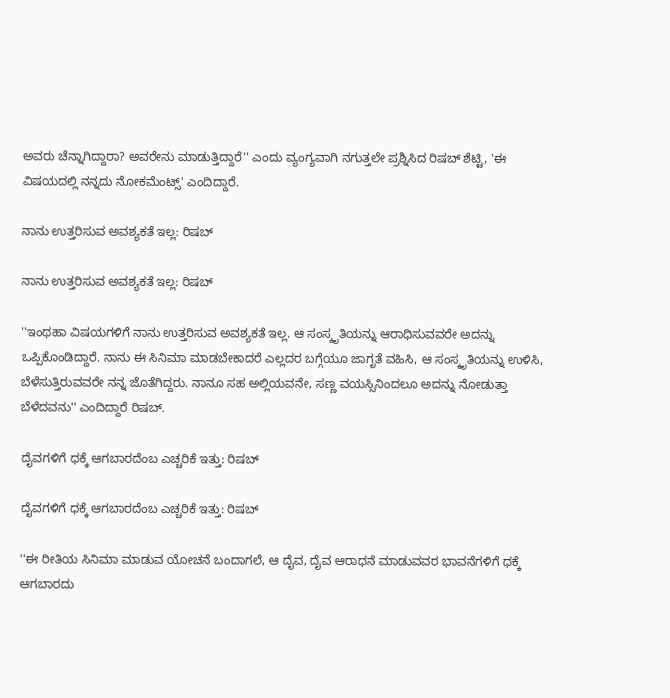ಅವರು ಚೆನ್ನಾಗಿದ್ದಾರಾ? ಅವರೇನು ಮಾಡುತ್ತಿದ್ದಾರೆ'' ಎಂದು ವ್ಯಂಗ್ಯವಾಗಿ ನಗುತ್ತಲೇ ಪ್ರಶ್ನಿಸಿದ ರಿಷಬ್ ಶೆಟ್ಟಿ, 'ಈ ವಿಷಯದಲ್ಲಿ ನನ್ನದು ನೋಕಮೆಂಟ್ಸ್' ಎಂದಿದ್ದಾರೆ.

ನಾನು ಉತ್ತರಿಸುವ ಅವಶ್ಯಕತೆ ಇಲ್ಲ: ರಿಷಬ್

ನಾನು ಉತ್ತರಿಸುವ ಅವಶ್ಯಕತೆ ಇಲ್ಲ: ರಿಷಬ್

''ಇಂಥಹಾ ವಿಷಯಗಳಿಗೆ ನಾನು ಉತ್ತರಿಸುವ ಅವಶ್ಯಕತೆ ಇಲ್ಲ. ಆ ಸಂಸ್ಕೃತಿಯನ್ನು ಆರಾಧಿಸುವವರೇ ಅದನ್ನು ಒಪ್ಪಿಕೊಂಡಿದ್ದಾರೆ. ನಾನು ಈ ಸಿನಿಮಾ ಮಾಡಬೇಕಾದರೆ ಎಲ್ಲದರ ಬಗ್ಗೆಯೂ ಜಾಗೃತೆ ವಹಿಸಿ, ಆ ಸಂಸ್ಕೃತಿಯನ್ನು ಉಳಿಸಿ, ಬೆಳೆಸುತ್ತಿರುವವರೇ ನನ್ನ ಜೊತೆಗಿದ್ದರು. ನಾನೂ ಸಹ ಅಲ್ಲಿಯವನೇ, ಸಣ್ಣ ವಯಸ್ಸಿನಿಂದಲೂ ಅದನ್ನು ನೋಡುತ್ತಾ ಬೆಳೆದವನು'' ಎಂದಿದ್ದಾರೆ ರಿಷಬ್.

ದೈವಗಳಿಗೆ ಧಕ್ಕೆ ಆಗಬಾರದೆಂಬ ಎಚ್ಚರಿಕೆ ಇತ್ತು: ರಿಷಬ್

ದೈವಗಳಿಗೆ ಧಕ್ಕೆ ಆಗಬಾರದೆಂಬ ಎಚ್ಚರಿಕೆ ಇತ್ತು: ರಿಷಬ್

''ಈ ರೀತಿಯ ಸಿನಿಮಾ ಮಾಡುವ ಯೋಚನೆ ಬಂದಾಗಲೆ, ಆ ದೈವ, ದೈವ ಆರಾಧನೆ ಮಾಡುವವರ ಭಾವನೆಗಳಿಗೆ ಧಕ್ಕೆ ಆಗಬಾರದು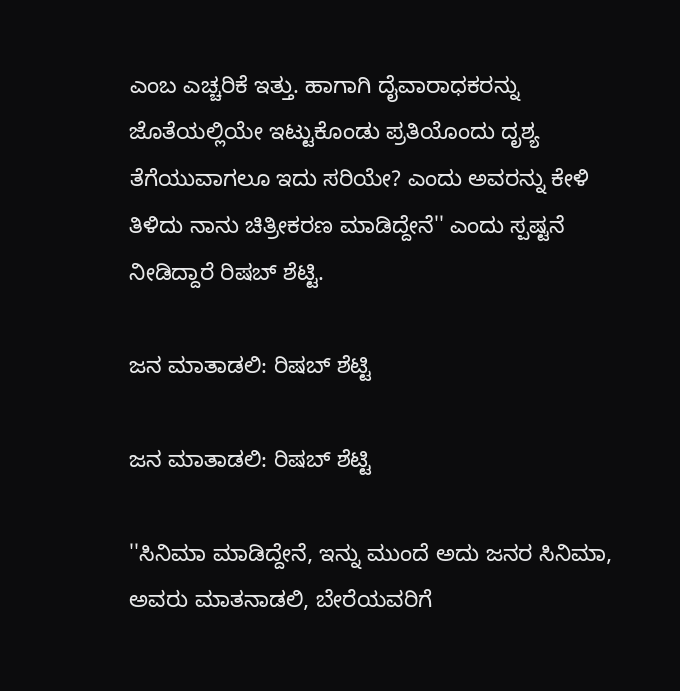ಎಂಬ ಎಚ್ಚರಿಕೆ ಇತ್ತು. ಹಾಗಾಗಿ ದೈವಾರಾಧಕರನ್ನು ಜೊತೆಯಲ್ಲಿಯೇ ಇಟ್ಟುಕೊಂಡು ಪ್ರತಿಯೊಂದು ದೃಶ್ಯ ತೆಗೆಯುವಾಗಲೂ ಇದು ಸರಿಯೇ? ಎಂದು ಅವರನ್ನು ಕೇಳಿ ತಿಳಿದು ನಾನು ಚಿತ್ರೀಕರಣ ಮಾಡಿದ್ದೇನೆ'' ಎಂದು ಸ್ಪಷ್ಟನೆ ನೀಡಿದ್ದಾರೆ ರಿಷಬ್ ಶೆಟ್ಟಿ.

ಜನ ಮಾತಾಡಲಿ: ರಿಷಬ್ ಶೆಟ್ಟಿ

ಜನ ಮಾತಾಡಲಿ: ರಿಷಬ್ ಶೆಟ್ಟಿ

''ಸಿನಿಮಾ ಮಾಡಿದ್ದೇನೆ, ಇನ್ನು ಮುಂದೆ ಅದು ಜನರ ಸಿನಿಮಾ, ಅವರು ಮಾತನಾಡಲಿ, ಬೇರೆಯವರಿಗೆ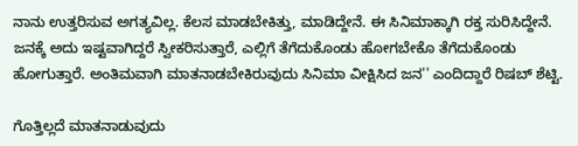ನಾನು ಉತ್ತರಿಸುವ ಅಗತ್ಯವಿಲ್ಲ. ಕೆಲಸ ಮಾಡಬೇಕಿತ್ತು, ಮಾಡಿದ್ದೇನೆ. ಈ ಸಿನಿಮಾಕ್ಕಾಗಿ ರಕ್ತ ಸುರಿಸಿದ್ದೇನೆ. ಜನಕ್ಕೆ ಅದು ಇಷ್ಟವಾಗಿದ್ದರೆ ಸ್ವೀಕರಿಸುತ್ತಾರೆ, ಎಲ್ಲಿಗೆ ತೆಗೆದುಕೊಂಡು ಹೋಗಬೇಕೊ ತೆಗೆದುಕೊಂಡು ಹೋಗುತ್ತಾರೆ. ಅಂತಿಮವಾಗಿ ಮಾತನಾಡಬೇಕಿರುವುದು ಸಿನಿಮಾ ವೀಕ್ಷಿಸಿದ ಜನ'' ಎಂದಿದ್ದಾರೆ ರಿಷಬ್ ಶೆಟ್ಟಿ.

ಗೊತ್ತಿಲ್ಲದೆ ಮಾತನಾಡುವುದು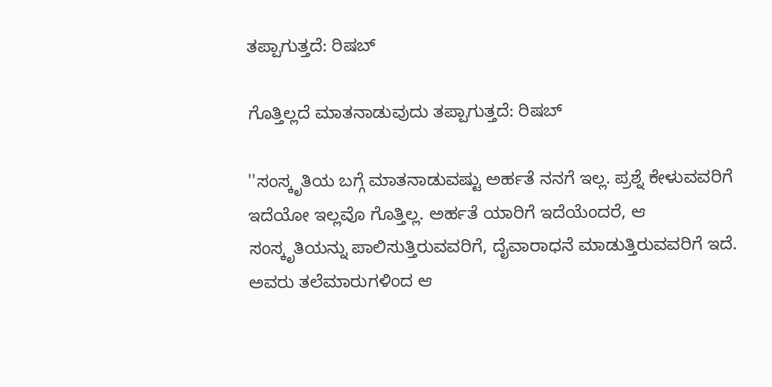ತಪ್ಪಾಗುತ್ತದೆ: ರಿಷಬ್

ಗೊತ್ತಿಲ್ಲದೆ ಮಾತನಾಡುವುದು ತಪ್ಪಾಗುತ್ತದೆ: ರಿಷಬ್

''ಸಂಸ್ಕೃತಿಯ ಬಗ್ಗೆ ಮಾತನಾಡುವಷ್ಟು ಅರ್ಹತೆ ನನಗೆ ಇಲ್ಲ. ಪ್ರಶ್ನೆ ಕೇಳುವವರಿಗೆ ಇದೆಯೋ ಇಲ್ಲವೊ ಗೊತ್ತಿಲ್ಲ. ಅರ್ಹತೆ ಯಾರಿಗೆ ಇದೆಯೆಂದರೆ, ಆ ಸಂಸ್ಕೃತಿಯನ್ನು ಪಾಲಿಸುತ್ತಿರುವವರಿಗೆ, ದೈವಾರಾಧನೆ ಮಾಡುತ್ತಿರುವವರಿಗೆ ಇದೆ. ಅವರು ತಲೆಮಾರುಗಳಿಂದ ಆ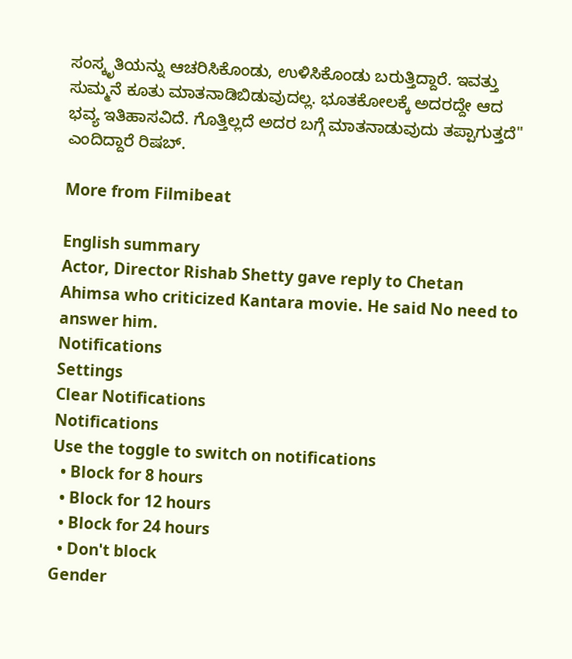ಸಂಸ್ಕೃತಿಯನ್ನು ಆಚರಿಸಿಕೊಂಡು, ಉಳಿಸಿಕೊಂಡು ಬರುತ್ತಿದ್ದಾರೆ. ಇವತ್ತು ಸುಮ್ಮನೆ ಕೂತು ಮಾತನಾಡಿಬಿಡುವುದಲ್ಲ. ಭೂತಕೋಲಕ್ಕೆ ಅದರದ್ದೇ ಆದ ಭವ್ಯ ಇತಿಹಾಸವಿದೆ. ಗೊತ್ತಿಲ್ಲದೆ ಅದರ ಬಗ್ಗೆ ಮಾತನಾಡುವುದು ತಪ್ಪಾಗುತ್ತದೆ'' ಎಂದಿದ್ದಾರೆ ರಿಷಬ್.

More from Filmibeat

English summary
Actor, Director Rishab Shetty gave reply to Chetan Ahimsa who criticized Kantara movie. He said No need to answer him.
Notifications
Settings
Clear Notifications
Notifications
Use the toggle to switch on notifications
  • Block for 8 hours
  • Block for 12 hours
  • Block for 24 hours
  • Don't block
Gender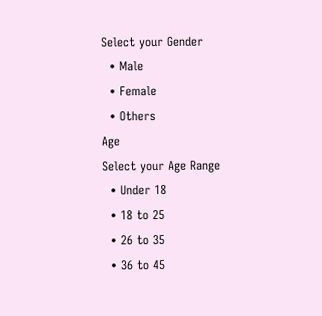Select your Gender
  • Male
  • Female
  • Others
Age
Select your Age Range
  • Under 18
  • 18 to 25
  • 26 to 35
  • 36 to 45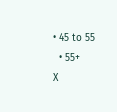• 45 to 55
  • 55+
X